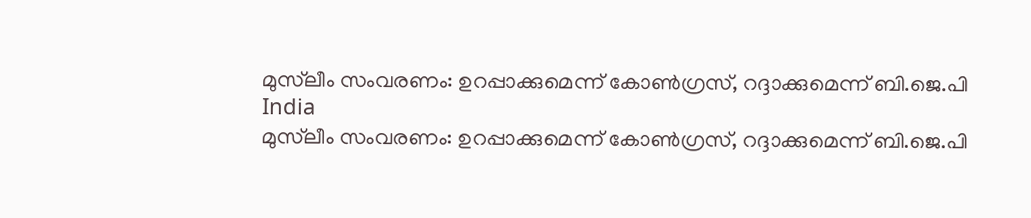മുസ്‌ലീം സംവരണം: ഉറപ്പാക്കുമെന്ന് കോണ്‍ഗ്രസ്, റദ്ദാക്കുമെന്ന് ബി.ജെ.പി
India
മുസ്‌ലീം സംവരണം: ഉറപ്പാക്കുമെന്ന് കോണ്‍ഗ്രസ്, റദ്ദാക്കുമെന്ന് ബി.ജെ.പി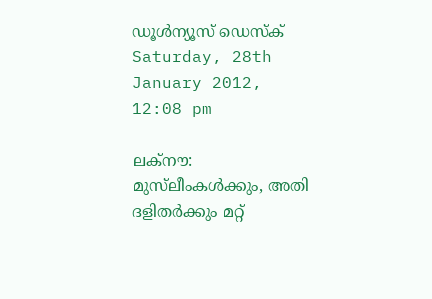ഡൂള്‍ന്യൂസ് ഡെസ്‌ക്
Saturday, 28th January 2012, 12:08 pm

ലക്‌നൗ: മുസ്‌ലീംകള്‍ക്കും, അതി ദളിതര്‍ക്കും മറ്റ്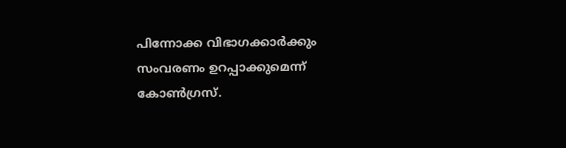പിന്നോക്ക വിഭാഗക്കാര്‍ക്കും സംവരണം ഉറപ്പാക്കുമെന്ന് കോണ്‍ഗ്രസ്.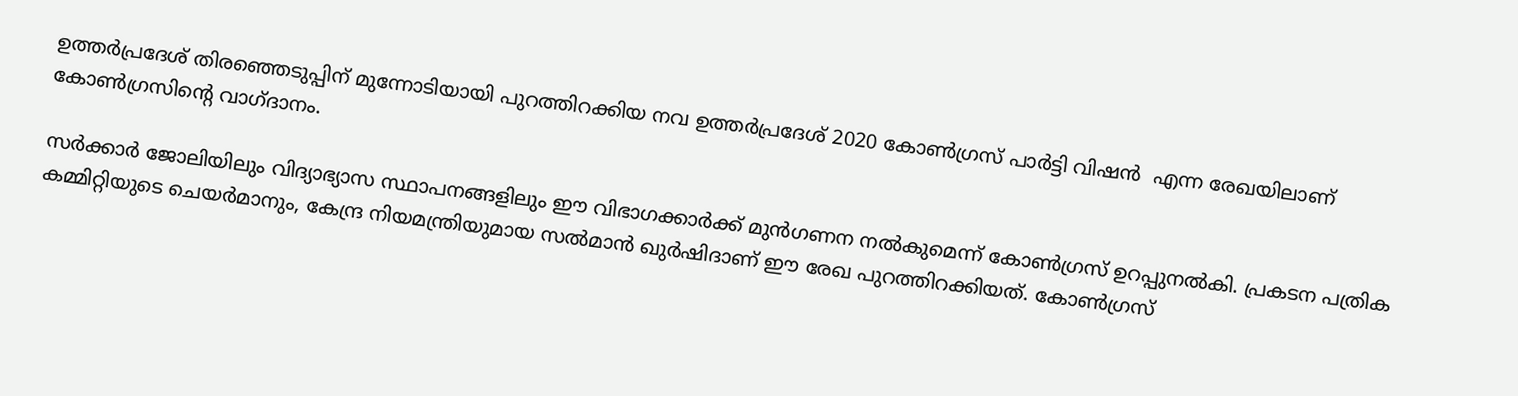ഉത്തര്‍പ്രദേശ് തിരഞ്ഞെടുപ്പിന് മുന്നോടിയായി പുറത്തിറക്കിയ നവ ഉത്തര്‍പ്രദേശ് 2020 കോണ്‍ഗ്രസ് പാര്‍ട്ടി വിഷന്‍  എന്ന രേഖയിലാണ് കോണ്‍ഗ്രസിന്റെ വാഗ്ദാനം.

സര്‍ക്കാര്‍ ജോലിയിലും വിദ്യാഭ്യാസ സ്ഥാപനങ്ങളിലും ഈ വിഭാഗക്കാര്‍ക്ക് മുന്‍ഗണന നല്‍കുമെന്ന് കോണ്‍ഗ്രസ് ഉറപ്പുനല്‍കി. പ്രകടന പത്രിക കമ്മിറ്റിയുടെ ചെയര്‍മാനും, കേന്ദ്ര നിയമന്ത്രിയുമായ സല്‍മാന്‍ ഖുര്‍ഷിദാണ് ഈ രേഖ പുറത്തിറക്കിയത്. കോണ്‍ഗ്രസ്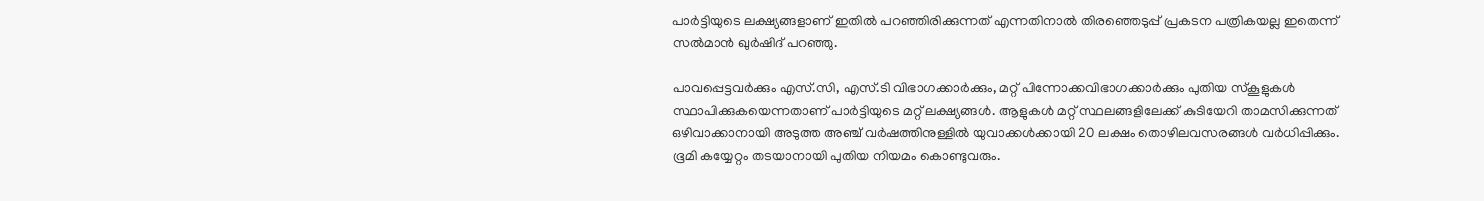പാര്‍ട്ടിയുടെ ലക്ഷ്യങ്ങളാണ് ഇതില്‍ പറഞ്ഞിരിക്കുന്നത് എന്നതിനാല്‍ തിരഞ്ഞെടുപ്പ് പ്രകടന പത്രികയല്ല ഇതെന്ന് സല്‍മാന്‍ ഖുര്‍ഷിദ് പറഞ്ഞു.

പാവപ്പെട്ടവര്‍ക്കും എസ്.സി, എസ്.ടി വിഭാഗക്കാര്‍ക്കും, മറ്റ് പിന്നോക്കവിഭാഗക്കാര്‍ക്കും പുതിയ സ്‌കൂളുകള്‍ സ്ഥാപിക്കുകയെന്നതാണ് പാര്‍ട്ടിയുടെ മറ്റ് ലക്ഷ്യങ്ങള്‍. ആളുകള്‍ മറ്റ് സ്ഥലങ്ങളിലേക്ക് കുടിയേറി താമസിക്കുന്നത് ഒഴിവാക്കാനായി അടുത്ത അഞ്ച് വര്‍ഷത്തിനുള്ളില്‍ യുവാക്കള്‍ക്കായി 20 ലക്ഷം തൊഴിലവസരങ്ങള്‍ വര്‍ധിപ്പിക്കും. ഭൂമി കയ്യേറ്റം തടയാനായി പുതിയ നിയമം കൊണ്ടുവരും.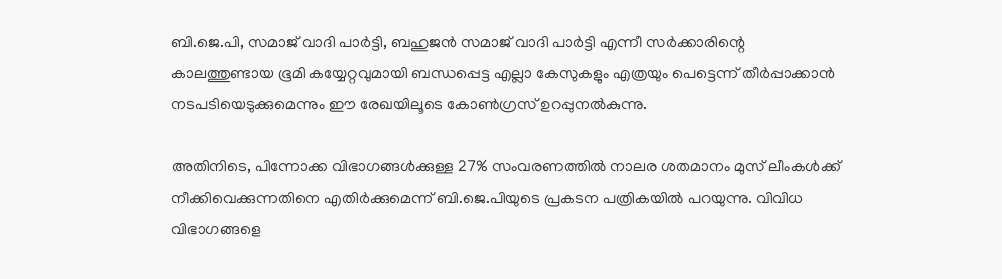ബി.ജെ.പി, സമാജ് വാദി പാര്‍ട്ടി, ബഹുജന്‍ സമാജ് വാദി പാര്‍ട്ടി എന്നീ സര്‍ക്കാരിന്റെ കാലത്തുണ്ടായ ഭൂമി കയ്യേറ്റവുമായി ബന്ധപ്പെട്ട എല്ലാ കേസുകളും എത്രയും പെട്ടെന്ന് തീര്‍പ്പാക്കാന്‍ നടപടിയെടുക്കുമെന്നും ഈ രേഖയിലൂടെ കോണ്‍ഗ്രസ് ഉറപ്പുനല്‍കുന്നു.

അതിനിടെ, പിന്നോക്ക വിഭാഗങ്ങള്‍ക്കുള്ള 27% സംവരണത്തില്‍ നാലര ശതമാനം മുസ് ലീംകള്‍ക്ക് നീക്കിവെക്കുന്നതിനെ എതിര്‍ക്കുമെന്ന് ബി.ജെ.പിയുടെ പ്രകടന പത്രികയില്‍ പറയുന്നു. വിവിധ വിഭാഗങ്ങളെ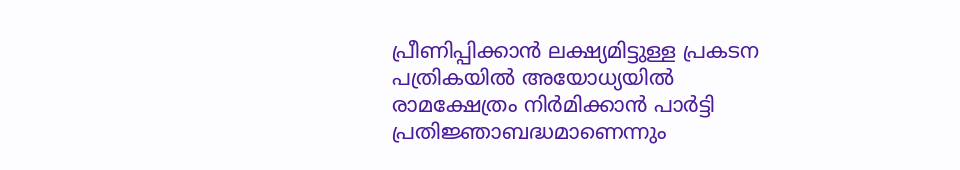പ്രീണിപ്പിക്കാന്‍ ലക്ഷ്യമിട്ടുള്ള പ്രകടന പത്രികയില്‍ അയോധ്യയില്‍ രാമക്ഷേത്രം നിര്‍മിക്കാന്‍ പാര്‍ട്ടി പ്രതിജ്ഞാബദ്ധമാണെന്നും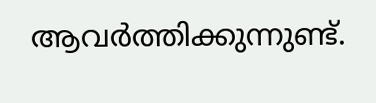ആവര്‍ത്തിക്കുന്നുണ്ട്.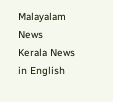Malayalam News
Kerala News in English